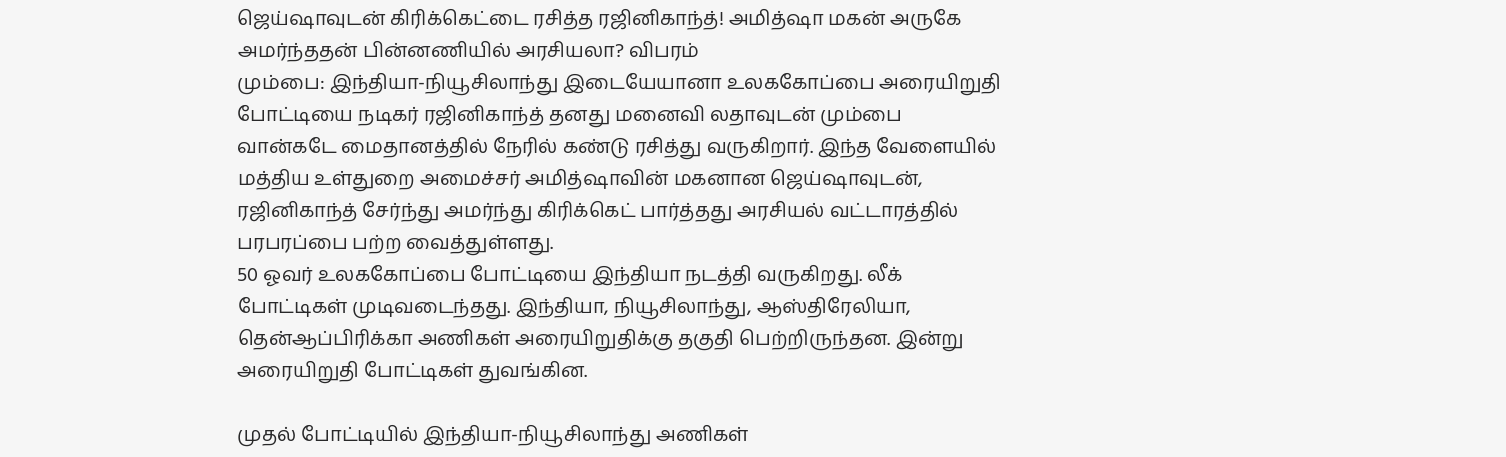ஜெய்ஷாவுடன் கிரிக்கெட்டை ரசித்த ரஜினிகாந்த்! அமித்ஷா மகன் அருகே அமர்ந்ததன் பின்னணியில் அரசியலா? விபரம்
மும்பை: இந்தியா-நியூசிலாந்து இடையேயானா உலககோப்பை அரையிறுதி போட்டியை நடிகர் ரஜினிகாந்த் தனது மனைவி லதாவுடன் மும்பை வான்கடே மைதானத்தில் நேரில் கண்டு ரசித்து வருகிறார். இந்த வேளையில் மத்திய உள்துறை அமைச்சர் அமித்ஷாவின் மகனான ஜெய்ஷாவுடன், ரஜினிகாந்த் சேர்ந்து அமர்ந்து கிரிக்கெட் பார்த்தது அரசியல் வட்டாரத்தில் பரபரப்பை பற்ற வைத்துள்ளது.
50 ஓவர் உலககோப்பை போட்டியை இந்தியா நடத்தி வருகிறது. லீக் போட்டிகள் முடிவடைந்தது. இந்தியா, நியூசிலாந்து, ஆஸ்திரேலியா, தென்ஆப்பிரிக்கா அணிகள் அரையிறுதிக்கு தகுதி பெற்றிருந்தன. இன்று அரையிறுதி போட்டிகள் துவங்கின.

முதல் போட்டியில் இந்தியா-நியூசிலாந்து அணிகள்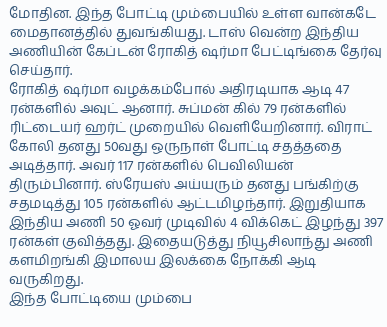மோதின. இந்த போட்டி மும்பையில் உள்ள வான்கடே மைதானத்தில் துவங்கியது. டாஸ் வென்ற இந்திய அணியின் கேப்டன் ரோகித் ஷர்மா பேட்டிங்கை தேர்வு செய்தார்.
ரோகித் ஷர்மா வழக்கம்போல் அதிரடியாக ஆடி 47 ரன்களில் அவுட் ஆனார். சுப்மன் கில் 79 ரன்களில் ரிட்டையர் ஹர்ட் முறையில் வெளியேறினார். விராட் கோலி தனது 50வது ஒருநாள் போட்டி சதத்ததை அடித்தார். அவர் 117 ரன்களில் பெவிலியன் திரும்பினார். ஸ்ரேயஸ் அய்யரும் தனது பங்கிற்கு சதமடித்து 105 ரன்களில் ஆட்டமிழந்தார். இறுதியாக இந்திய அணி 50 ஓவர் முடிவில் 4 விக்கெட் இழந்து 397 ரன்கள் குவித்தது. இதையடுத்து நியூசிலாந்து அணி களமிறங்கி இமாலய இலக்கை நோக்கி ஆடி வருகிறது.
இந்த போட்டியை மும்பை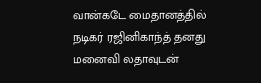வான்கடே மைதானத்தில் நடிகர் ரஜினிகாந்த் தனது மனைவி லதாவுடன்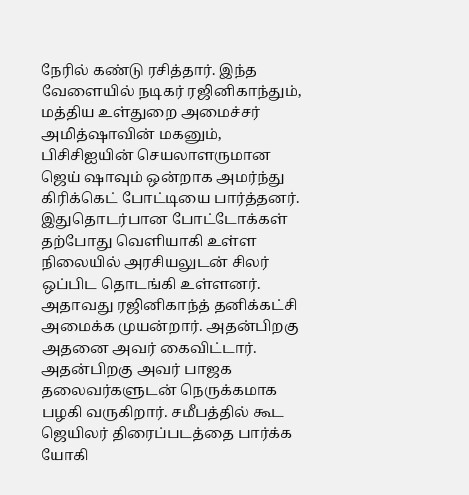நேரில் கண்டு ரசித்தார். இந்த வேளையில் நடிகர் ரஜினிகாந்தும், மத்திய உள்துறை அமைச்சர் அமித்ஷாவின் மகனும், பிசிசிஐயின் செயலாளருமான ஜெய் ஷாவும் ஒன்றாக அமர்ந்து கிரிக்கெட் போட்டியை பார்த்தனர். இதுதொடர்பான போட்டோக்கள் தற்போது வெளியாகி உள்ள நிலையில் அரசியலுடன் சிலர் ஒப்பிட தொடங்கி உள்ளனர்.
அதாவது ரஜினிகாந்த் தனிக்கட்சி அமைக்க முயன்றார். அதன்பிறகு அதனை அவர் கைவிட்டார். அதன்பிறகு அவர் பாஜக தலைவர்களுடன் நெருக்கமாக பழகி வருகிறார். சமீபத்தில் கூட ஜெயிலர் திரைப்படத்தை பார்க்க யோகி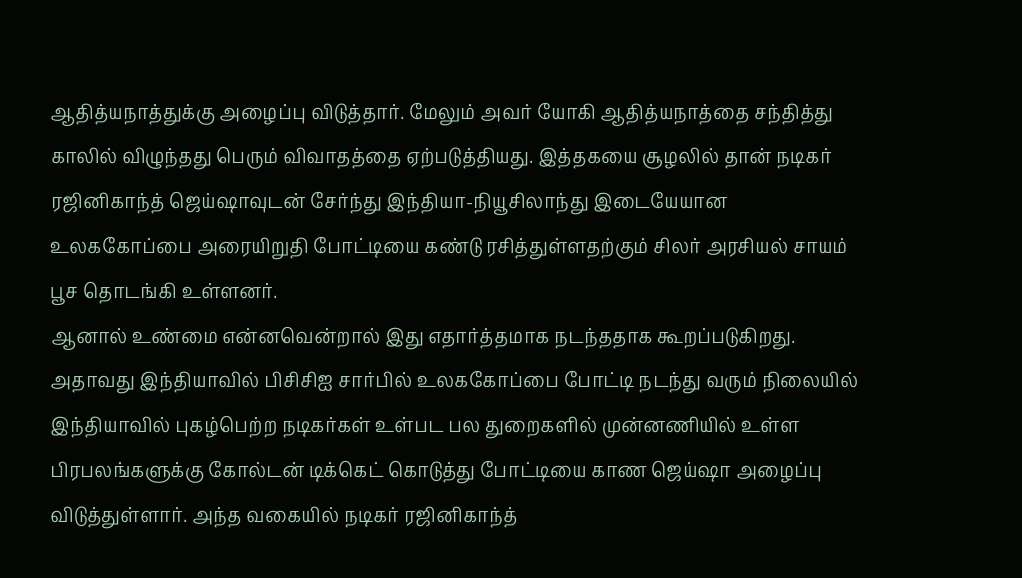ஆதித்யநாத்துக்கு அழைப்பு விடுத்தார். மேலும் அவர் யோகி ஆதித்யநாத்தை சந்தித்து காலில் விழுந்தது பெரும் விவாதத்தை ஏற்படுத்தியது. இத்தகயை சூழலில் தான் நடிகர் ரஜினிகாந்த் ஜெய்ஷாவுடன் சேர்ந்து இந்தியா-நியூசிலாந்து இடையேயான உலககோப்பை அரையிறுதி போட்டியை கண்டு ரசித்துள்ளதற்கும் சிலர் அரசியல் சாயம் பூச தொடங்கி உள்ளனர்.
ஆனால் உண்மை என்னவென்றால் இது எதார்த்தமாக நடந்ததாக கூறப்படுகிறது. அதாவது இந்தியாவில் பிசிசிஐ சார்பில் உலககோப்பை போட்டி நடந்து வரும் நிலையில் இந்தியாவில் புகழ்பெற்ற நடிகர்கள் உள்பட பல துறைகளில் முன்னணியில் உள்ள பிரபலங்களுக்கு கோல்டன் டிக்கெட் கொடுத்து போட்டியை காண ஜெய்ஷா அழைப்பு விடுத்துள்ளார். அந்த வகையில் நடிகர் ரஜினிகாந்த்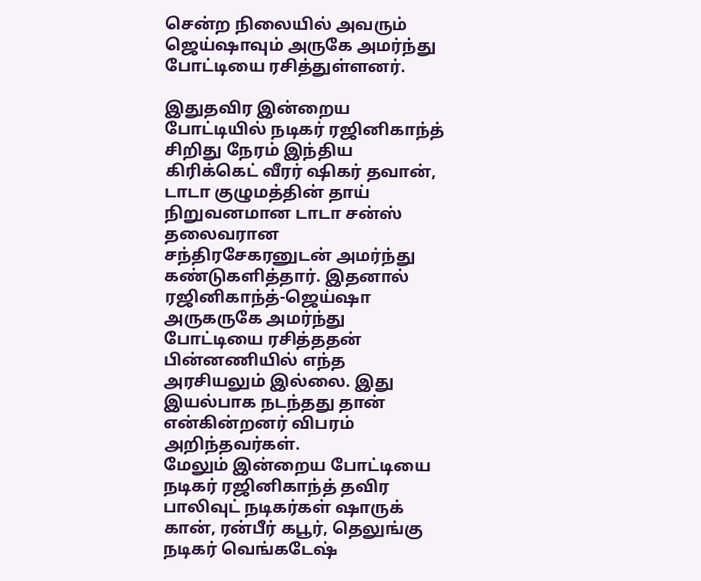சென்ற நிலையில் அவரும் ஜெய்ஷாவும் அருகே அமர்ந்து போட்டியை ரசித்துள்ளனர்.

இதுதவிர இன்றைய போட்டியில் நடிகர் ரஜினிகாந்த் சிறிது நேரம் இந்திய கிரிக்கெட் வீரர் ஷிகர் தவான், டாடா குழுமத்தின் தாய் நிறுவனமான டாடா சன்ஸ் தலைவரான சந்திரசேகரனுடன் அமர்ந்து கண்டுகளித்தார். இதனால் ரஜினிகாந்த்-ஜெய்ஷா அருகருகே அமர்ந்து போட்டியை ரசித்ததன் பின்னணியில் எந்த அரசியலும் இல்லை. இது இயல்பாக நடந்தது தான் என்கின்றனர் விபரம் அறிந்தவர்கள்.
மேலும் இன்றைய போட்டியை நடிகர் ரஜினிகாந்த் தவிர பாலிவுட் நடிகர்கள் ஷாருக் கான், ரன்பீர் கபூர், தெலுங்கு நடிகர் வெங்கடேஷ்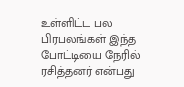உள்ளிட்ட பல பிரபலங்கள் இந்த போட்டியை நேரில் ரசித்தனர் என்பது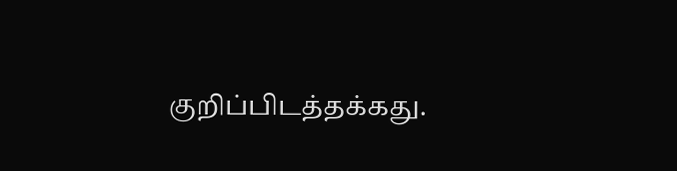குறிப்பிடத்தக்கது.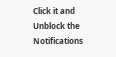Click it and Unblock the Notifications